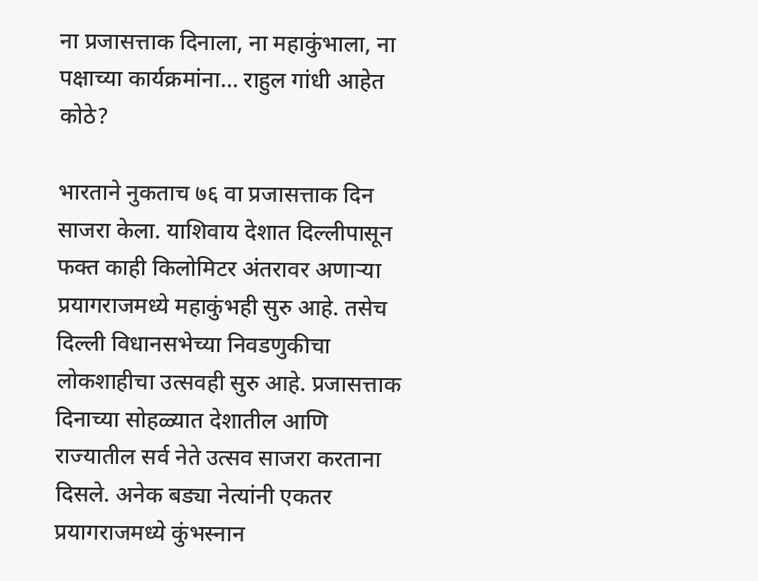ना प्रजासत्ताक दिनाला, ना महाकुंभाला, ना पक्षाच्या कार्यक्रमांना... राहुल गांधी आहेत कोठे?

भारताने नुकताच ७६ वा प्रजासत्ताक दिन साजरा केला. याशिवाय देशात दिल्लीपासून फक्त काही किलोमिटर अंतरावर अणाऱ्या प्रयागराजमध्ये महाकुंभही सुरु आहे. तसेच दिल्ली विधानसभेच्या निवडणुकीचा लोकशाहीचा उत्सवही सुरु आहे. प्रजासत्ताक दिनाच्या सोहळ्यात देशातील आणि राज्यातील सर्व नेते उत्सव साजरा करताना दिसले. अनेक बड्या नेत्यांनी एकतर प्रयागराजमध्ये कुंभस्नान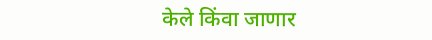केले किंवा जाणार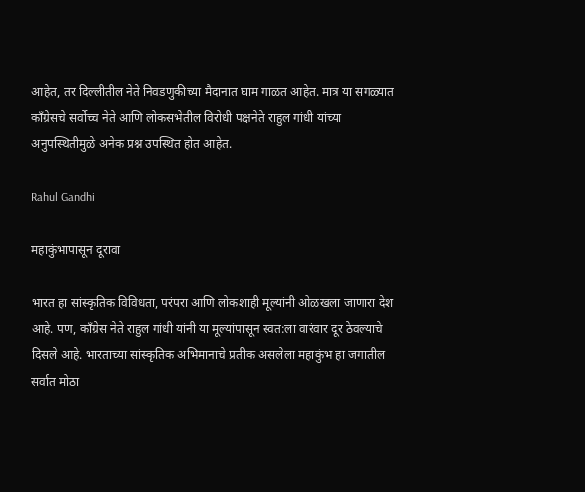आहेत, तर दिल्लीतील नेते निवडणुकीच्या मैदानात घाम गाळत आहेत. मात्र या सगळ्यात काँग्रेसचे सर्वोच्च नेते आणि लोकसभेतील विरोधी पक्षनेते राहुल गांधी यांच्या अनुपस्थितीमुळे अनेक प्रश्न उपस्थित होत आहेत.

Rahul Gandhi

महाकुंभापासून दूरावा

भारत हा सांस्कृतिक विविधता, परंपरा आणि लोकशाही मूल्यांनी ओळखला जाणारा देश आहे. पण, काँग्रेस नेते राहुल गांधी यांनी या मूल्यांपासून स्वत:ला वारंवार दूर ठेवल्याचे दिसले आहे. भारताच्या सांस्कृतिक अभिमानाचे प्रतीक असलेला महाकुंभ हा जगातील सर्वात मोठा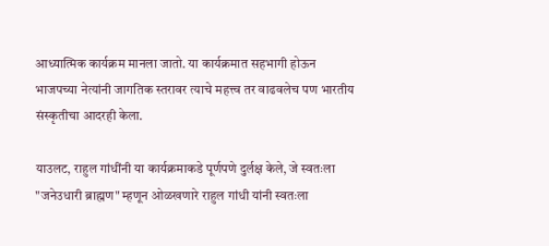आध्यात्मिक कार्यक्रम मानला जातो. या कार्यक्रमात सहभागी होऊन भाजपच्या नेत्यांनी जागतिक स्तरावर त्याचे महत्त्व तर वाढवलेच पण भारतीय संस्कृतीचा आदरही केला.

याउलट, राहुल गांधींनी या कार्यक्रमाकडे पूर्णपणे दुर्लक्ष केले, जे स्वतःला "जनेउधारी ब्राह्मण" म्हणून ओळखणारे राहुल गांधी यांनी स्वतःला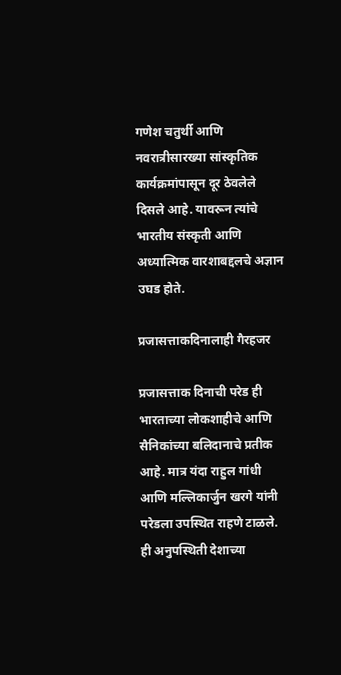गणेश चतुर्थी आणि नवरात्रीसारख्या सांस्कृतिक कार्यक्रमांपासून दूर ठेवलेले दिसले आहे. यावरून त्यांचे भारतीय संस्कृती आणि अध्यात्मिक वारशाबद्दलचे अज्ञान उघड होते.

प्रजासत्ताकदिनालाही गैरहजर

प्रजासत्ताक दिनाची परेड ही भारताच्या लोकशाहीचे आणि सैनिकांच्या बलिदानाचे प्रतीक आहे. मात्र यंदा राहुल गांधी आणि मल्लिकार्जुन खरगे यांनी परेडला उपस्थित राहणे टाळले. ही अनुपस्थिती देशाच्या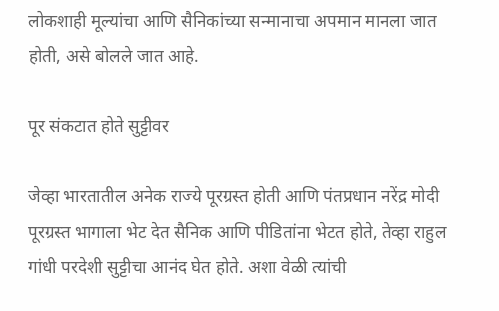लोकशाही मूल्यांचा आणि सैनिकांच्या सन्मानाचा अपमान मानला जात होती, असे बोलले जात आहे.

पूर संकटात होते सुट्टीवर

जेव्हा भारतातील अनेक राज्ये पूरग्रस्त होती आणि पंतप्रधान नरेंद्र मोदी पूरग्रस्त भागाला भेट देत सैनिक आणि पीडितांना भेटत होते, तेव्हा राहुल गांधी परदेशी सुट्टीचा आनंद घेत होते. अशा वेळी त्यांची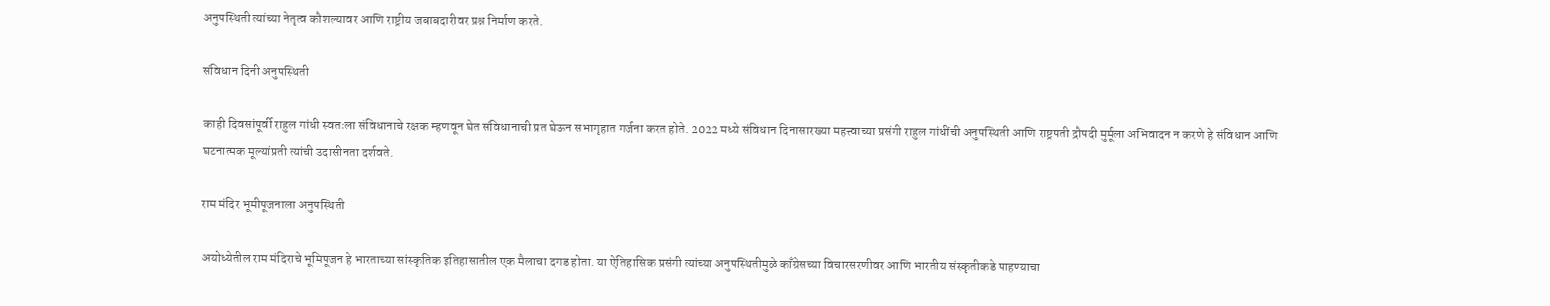अनुपस्थिती त्यांच्या नेतृत्व कौशल्यावर आणि राष्ट्रीय जबाबदारीवर प्रश्न निर्माण करते.

संविधान दिनी अनुपस्थिती

काही दिवसांपूर्वी राहुल गांधी स्वतःला संविधानाचे रक्षक म्हणवून घेत संविधानाची प्रत घेऊन सभागृहात गर्जना करत होते. 2022 मध्ये संविधान दिनासारख्या महत्त्वाच्या प्रसंगी राहुल गांधींची अनुपस्थिती आणि राष्ट्रपती द्रौपदी मुर्मूला अभिवादन न करणे हे संविधान आणि घटनात्मक मूल्यांप्रती त्यांची उदासीनता दर्शवते.

राम मंदिर भूमीपूजनाला अनुपस्थिती

अयोध्येतील राम मंदिराचे भूमिपूजन हे भारताच्या सांस्कृतिक इतिहासातील एक मैलाचा दगड होता. या ऐतिहासिक प्रसंगी त्यांच्या अनुपस्थितीमुळे काँग्रेसच्या विचारसरणीवर आणि भारतीय संस्कृतीकडे पाहण्याचा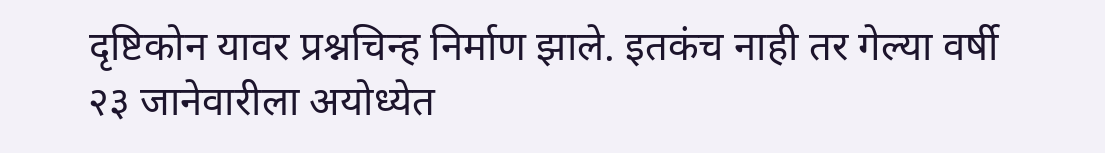दृष्टिकोन यावर प्रश्नचिन्ह निर्माण झाले. इतकंच नाही तर गेल्या वर्षी २३ जानेवारीला अयोध्येत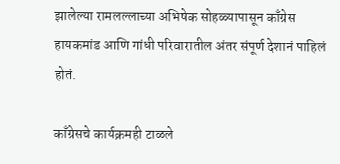झालेल्या रामलल्लाच्या अभिषेक सोहळ्यापासून काँग्रेस हायकमांड आणि गांधी परिवारातील अंतर संपूर्ण देशानं पाहिलं होतं.

काँग्रेसचे कार्यक्रमही टाळले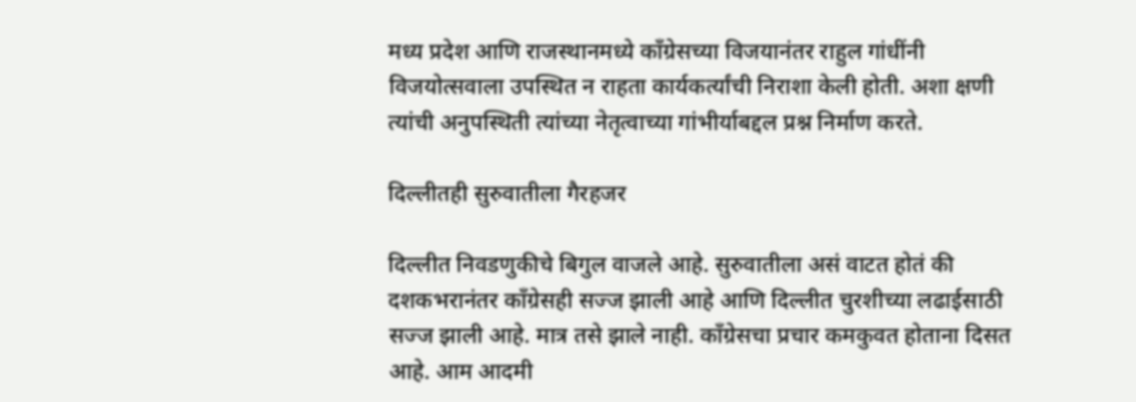मध्य प्रदेश आणि राजस्थानमध्ये काँग्रेसच्या विजयानंतर राहुल गांधींनी विजयोत्सवाला उपस्थित न राहता कार्यकर्त्यांची निराशा केली होती. अशा क्षणी त्यांची अनुपस्थिती त्यांच्या नेतृत्वाच्या गांभीर्याबद्दल प्रश्न निर्माण करते.

दिल्लीतही सुरुवातीला गैरहजर

दिल्लीत निवडणुकीचे बिगुल वाजले आहे. सुरुवातीला असं वाटत होतं की दशकभरानंतर काँग्रेसही सज्ज झाली आहे आणि दिल्लीत चुरशीच्या लढाईसाठी सज्ज झाली आहे. मात्र तसे झाले नाही. काँग्रेसचा प्रचार कमकुवत होताना दिसत आहे. आम आदमी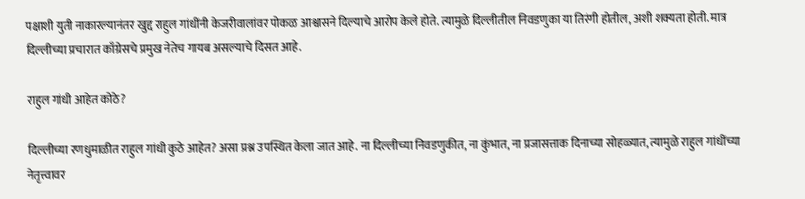पक्षाशी युती नाकारल्यानंतर खुद्द राहुल गांधींनी केजरीवालांवर पोकळ आश्वासने दिल्याचे आरोप केले होते. त्यामुळे दिल्लीतील निवडणुका या तिरंगी होतील, अशी शक्यता होती. मात्र दिल्लीच्या प्रचारात काँग्रेसचे प्रमुख नेतेच गायब असल्याचे दिसत आहे.

राहुल गांधी आहेत कोठे?

दिल्लीच्या रणधुमाळीत राहुल गांधी कुठे आहेत? असा प्रश्न उपस्थित केला जात आहे. ना दिल्लीच्या निवडणुकीत, ना कुंभात, ना प्रजासत्ताक दिनाच्या सोहळ्यात, त्यामुळे राहुल गांधींच्या नेतृत्त्वावर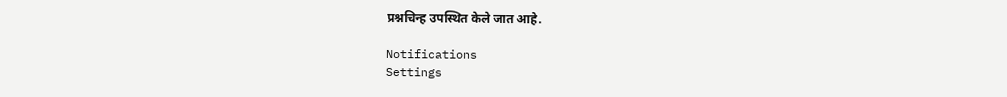प्रश्नचिन्ह उपस्थित केले जात आहे.

Notifications
Settings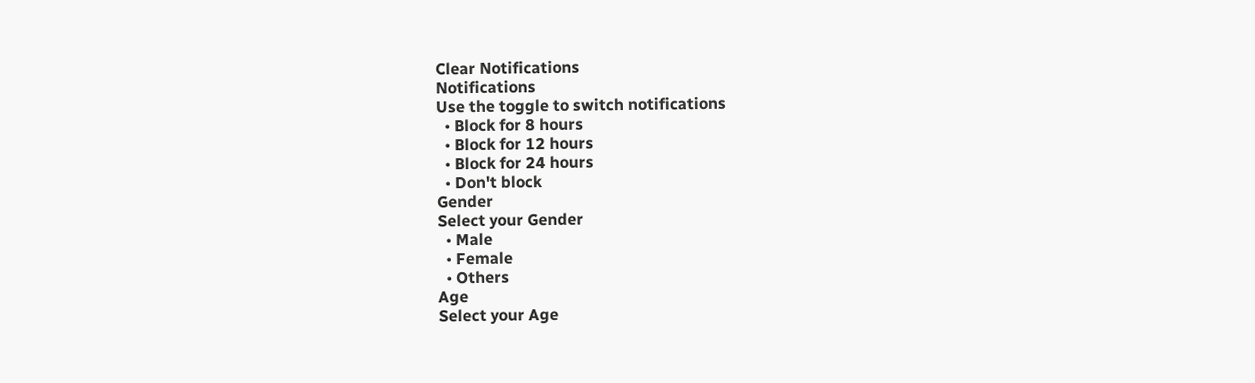Clear Notifications
Notifications
Use the toggle to switch notifications
  • Block for 8 hours
  • Block for 12 hours
  • Block for 24 hours
  • Don't block
Gender
Select your Gender
  • Male
  • Female
  • Others
Age
Select your Age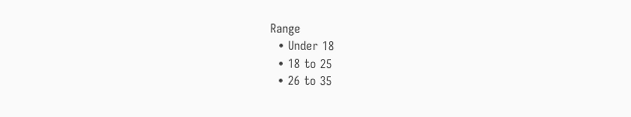Range
  • Under 18
  • 18 to 25
  • 26 to 35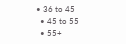• 36 to 45
  • 45 to 55
  • 55+